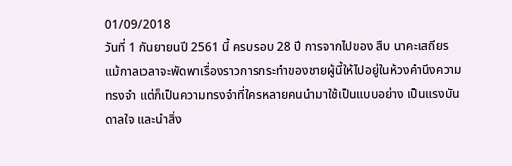01/09/2018
วันที่ 1 กันยายนปี 2561 นี้ ครบรอบ 28 ปี การจากไปของ สืบ นาคะเสถียร
แม้กาลเวลาจะพัดพาเรื่องราวการกระทำของชายผู้นี้ให้ไปอยู่ในห้วงคำนึงความทรงจำ แต่ก็เป็นความทรงจำที่ใครหลายคนนำมาใช้เป็นแบบอย่าง เป็นแรงบันดาลใจ และนำสิ่ง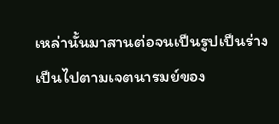เหล่านั้นมาสานต่อจนเป็นรูปเป็นร่าง เป็นไปตามเจตนารมย์ของ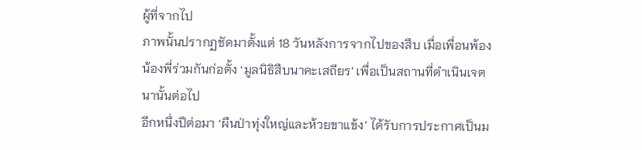ผู้ที่จากไป
ภาพนั้นปรากฏชัดมาตั้งแต่ 18 วันหลังการจากไปของสืบ เมื่อเพื่อนพ้องน้องพี่ร่วมกันก่อตั้ง ‘มูลนิธิสืบนาคะเสถียร’ เพื่อเป็นสถานที่ดำเนินเจตนานั้นต่อไป
อีกหนึ่งปีต่อมา ‘ผืนป่าทุ่งใหญ่และห้วยขาแข้ง’ ได้รับการประกาศเป็นม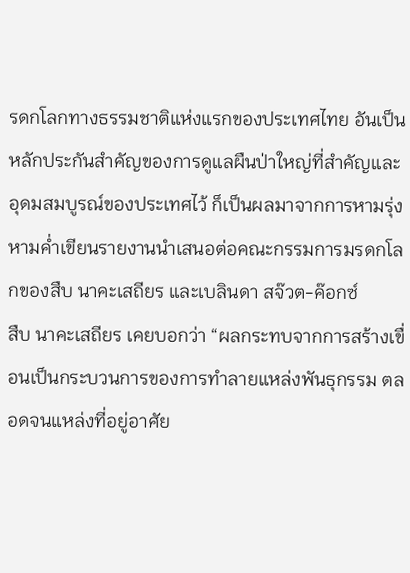รดกโลกทางธรรมชาติแห่งแรกของประเทศไทย อันเป็นหลักประกันสำคัญของการดูแลผืนป่าใหญ่ที่สำคัญและอุดมสมบูรณ์ของประเทศไว้ ก็เป็นผลมาจากการหามรุ่งหามค่ำเขียนรายงานนำเสนอต่อคณะกรรมการมรดกโลกของสืบ นาคะเสถียร และเบลินดา สจ๊วต-ค๊อกซ์
สืบ นาคะเสถียร เคยบอกว่า “ผลกระทบจากการสร้างเขื่อนเป็นกระบวนการของการทำลายแหล่งพันธุกรรม ตลอดจนแหล่งที่อยู่อาศัย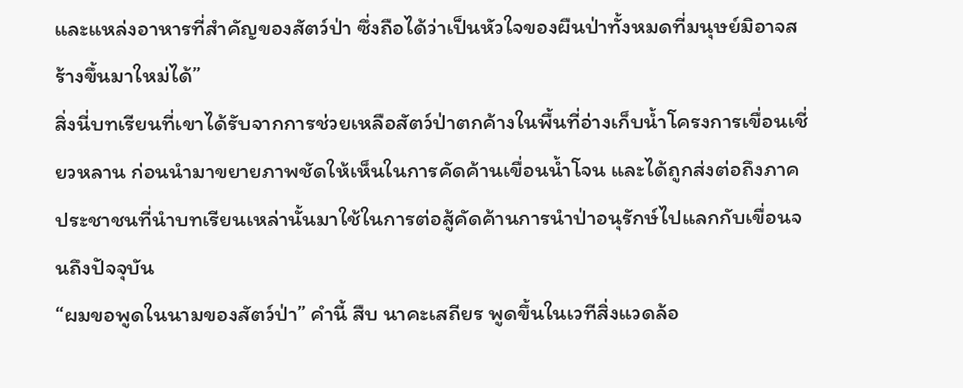และแหล่งอาหารที่สำคัญของสัตว์ป่า ซึ่งถือได้ว่าเป็นหัวใจของผืนป่าทั้งหมดที่มนุษย์มิอาจสร้างขึ้นมาใหม่ได้”
สิ่งนี่บทเรียนที่เขาได้รับจากการช่วยเหลือสัตว์ป่าตกค้างในพื้นที่อ่างเก็บน้ำโครงการเขื่อนเชี่ยวหลาน ก่อนนำมาขยายภาพชัดให้เห็นในการคัดค้านเขื่อนน้ำโจน และได้ถูกส่งต่อถึงภาคประชาชนที่นำบทเรียนเหล่านั้นมาใช้ในการต่อสู้คัดค้านการนำป่าอนุรักษ์ไปแลกกับเขื่อนจนถึงปัจจุบัน
“ผมขอพูดในนามของสัตว์ป่า” คำนี้ สืบ นาคะเสถียร พูดขึ้นในเวทีสิ่งแวดล้อ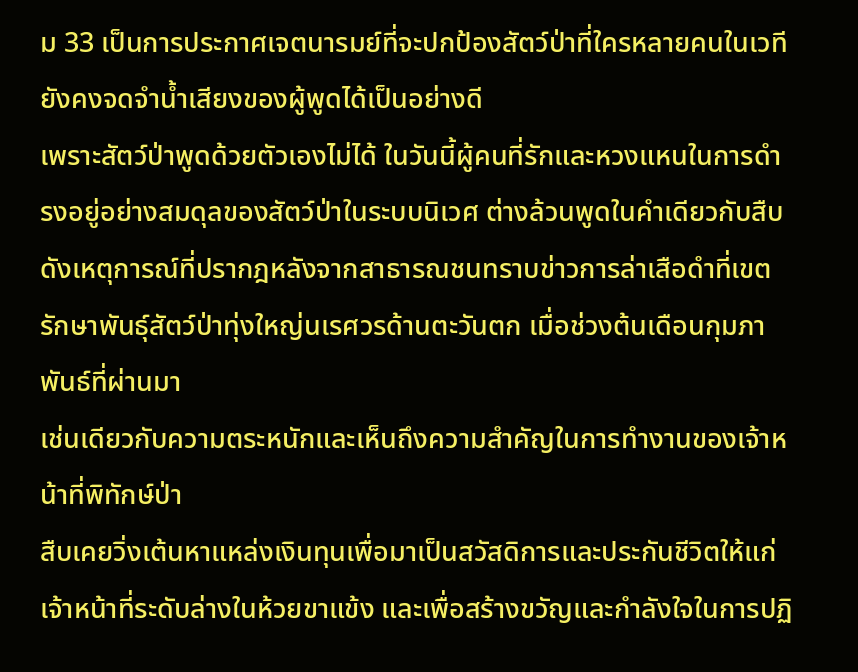ม 33 เป็นการประกาศเจตนารมย์ที่จะปกป้องสัตว์ป่าที่ใครหลายคนในเวทียังคงจดจำน้ำเสียงของผู้พูดได้เป็นอย่างดี
เพราะสัตว์ป่าพูดด้วยตัวเองไม่ได้ ในวันนี้ผู้คนที่รักและหวงแหนในการดำรงอยู่อย่างสมดุลของสัตว์ป่าในระบบนิเวศ ต่างล้วนพูดในคำเดียวกับสืบ ดังเหตุการณ์ที่ปรากฎหลังจากสาธารณชนทราบข่าวการล่าเสือดำที่เขตรักษาพันธุ์สัตว์ป่าทุ่งใหญ่นเรศวรด้านตะวันตก เมื่อช่วงต้นเดือนกุมภาพันธ์ที่ผ่านมา
เช่นเดียวกับความตระหนักและเห็นถึงความสำคัญในการทำงานของเจ้าหน้าที่พิทักษ์ป่า
สืบเคยวิ่งเต้นหาแหล่งเงินทุนเพื่อมาเป็นสวัสดิการและประกันชีวิตให้แก่เจ้าหน้าที่ระดับล่างในห้วยขาแข้ง และเพื่อสร้างขวัญและกำลังใจในการปฏิ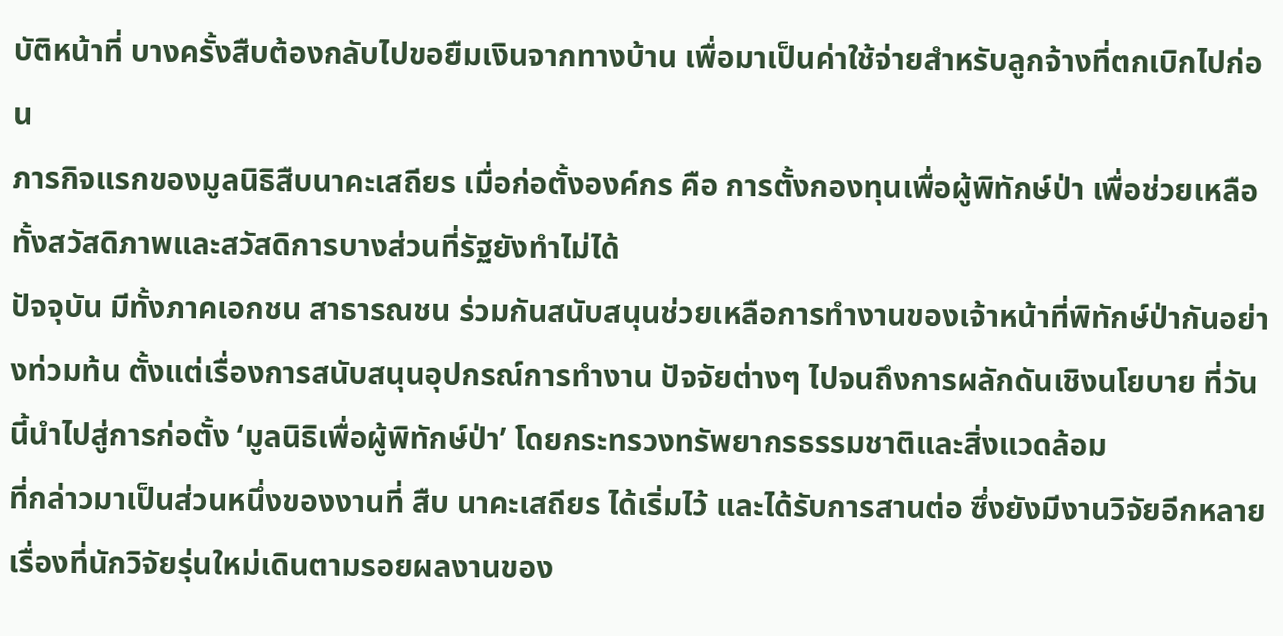บัติหน้าที่ บางครั้งสืบต้องกลับไปขอยืมเงินจากทางบ้าน เพื่อมาเป็นค่าใช้จ่ายสำหรับลูกจ้างที่ตกเบิกไปก่อน
ภารกิจแรกของมูลนิธิสืบนาคะเสถียร เมื่อก่อตั้งองค์กร คือ การตั้งกองทุนเพื่อผู้พิทักษ์ป่า เพื่อช่วยเหลือทั้งสวัสดิภาพและสวัสดิการบางส่วนที่รัฐยังทำไม่ได้
ปัจจุบัน มีทั้งภาคเอกชน สาธารณชน ร่วมกันสนับสนุนช่วยเหลือการทำงานของเจ้าหน้าที่พิทักษ์ป่ากันอย่างท่วมท้น ตั้งแต่เรื่องการสนับสนุนอุปกรณ์การทำงาน ปัจจัยต่างๆ ไปจนถึงการผลักดันเชิงนโยบาย ที่วันนี้นำไปสู่การก่อตั้ง ‘มูลนิธิเพื่อผู้พิทักษ์ป่า’ โดยกระทรวงทรัพยากรธรรมชาติและสิ่งแวดล้อม
ที่กล่าวมาเป็นส่วนหนึ่งของงานที่ สืบ นาคะเสถียร ได้เริ่มไว้ และได้รับการสานต่อ ซึ่งยังมีงานวิจัยอีกหลายเรื่องที่นักวิจัยรุ่นใหม่เดินตามรอยผลงานของ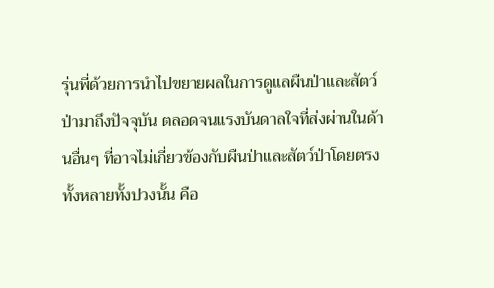รุ่นพี่ด้วยการนำไปขยายผลในการดูแลผืนป่าและสัตว์ป่ามาถึงปัจจุบัน ตลอดจนแรงบันดาลใจที่ส่งผ่านในด้านอื่นๆ ที่อาจไม่เกี่ยวข้องกับผืนป่าและสัตว์ป่าโดยตรง
ทั้งหลายทั้งปวงนั้น คือ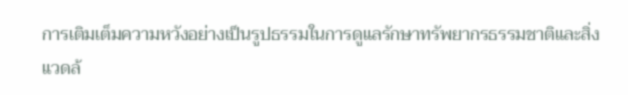การเติมเต็มความหวังอย่างเป็นรูปธรรมในการดูแลรักษาทรัพยากรธรรมชาติและสิ่งแวดล้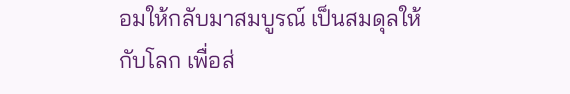อมให้กลับมาสมบูรณ์ เป็นสมดุลให้กับโลก เพื่อส่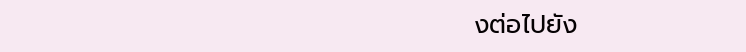งต่อไปยัง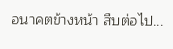อนาคตข้างหน้า สืบต่อไป...